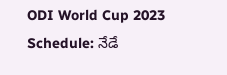ODI World Cup 2023 Schedule: నేడే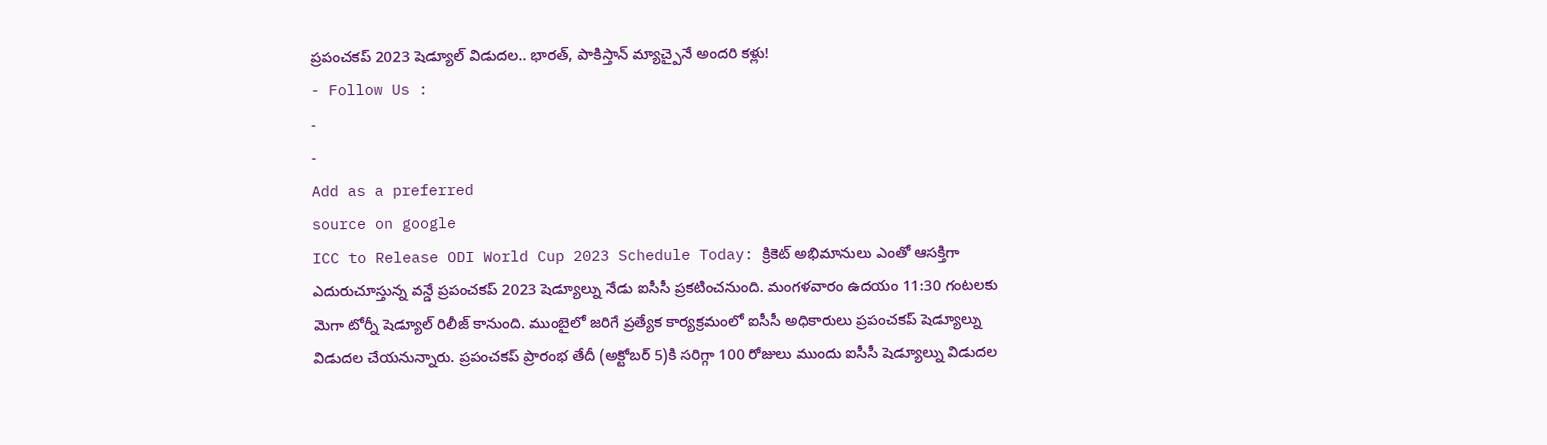ప్రపంచకప్ 2023 షెడ్యూల్ విడుదల.. భారత్, పాకిస్తాన్ మ్యాచ్పైనే అందరి కళ్లు!
- Follow Us :
-
-
Add as a preferred
source on google
ICC to Release ODI World Cup 2023 Schedule Today: క్రికెట్ అభిమానులు ఎంతో ఆసక్తిగా ఎదురుచూస్తున్న వన్డే ప్రపంచకప్ 2023 షెడ్యూల్ను నేడు ఐసీసీ ప్రకటించనుంది. మంగళవారం ఉదయం 11:30 గంటలకు మెగా టోర్నీ షెడ్యూల్ రిలీజ్ కానుంది. ముంబైలో జరిగే ప్రత్యేక కార్యక్రమంలో ఐసీసీ అధికారులు ప్రపంచకప్ షెడ్యూల్ను విడుదల చేయనున్నారు. ప్రపంచకప్ ప్రారంభ తేదీ (అక్టోబర్ 5)కి సరిగ్గా 100 రోజులు ముందు ఐసీసీ షెడ్యూల్ను విడుదల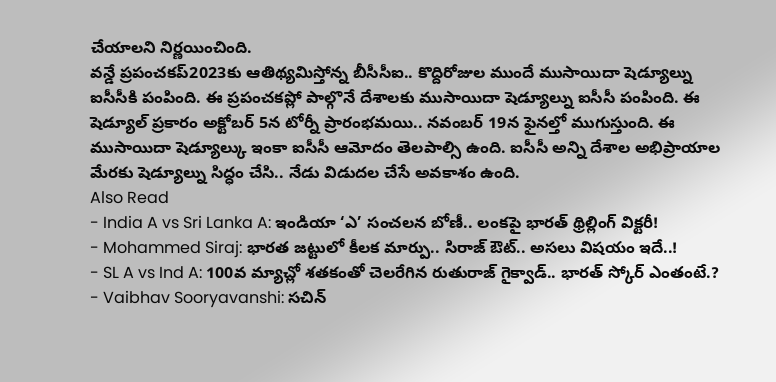చేయాలని నిర్ణయించింది.
వన్డే ప్రపంచకప్2023కు ఆతిథ్యమిస్తోన్న బీసీసీఐ.. కొద్దిరోజుల ముందే ముసాయిదా షెడ్యూల్ను ఐసీసీకి పంపింది. ఈ ప్రపంచకప్లో పాల్గొనే దేశాలకు ముసాయిదా షెడ్యూల్ను ఐసీసీ పంపింది. ఈ షెడ్యూల్ ప్రకారం అక్టోబర్ 5న టోర్నీ ప్రారంభమయి.. నవంబర్ 19న ఫైనల్తో ముగుస్తుంది. ఈ ముసాయిదా షెడ్యూల్కు ఇంకా ఐసీసీ ఆమోదం తెలపాల్సి ఉంది. ఐసీసీ అన్ని దేశాల అభిప్రాయాల మేరకు షెడ్యూల్ను సిద్ధం చేసి.. నేడు విడుదల చేసే అవకాశం ఉంది.
Also Read
- India A vs Sri Lanka A: ఇండియా ‘ఎ’ సంచలన బోణీ.. లంకపై భారత్ థ్రిల్లింగ్ విక్టరీ!
- Mohammed Siraj: భారత జట్టులో కీలక మార్పు.. సిరాజ్ ఔట్.. అసలు విషయం ఇదే..!
- SL A vs Ind A: 100వ మ్యాచ్లో శతకంతో చెలరేగిన రుతురాజ్ గైక్వాడ్.. భారత్ స్కోర్ ఎంతంటే.?
- Vaibhav Sooryavanshi: సచిన్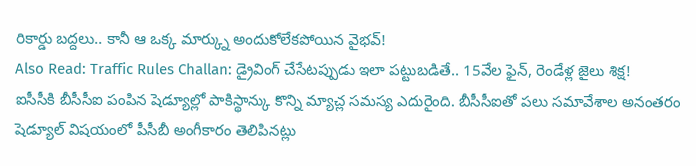రికార్డు బద్దలు.. కానీ ఆ ఒక్క మార్క్ను అందుకోలేకపోయిన వైభవ్!
Also Read: Traffic Rules Challan: డ్రైవింగ్ చేసేటప్పుడు ఇలా పట్టుబడితే.. 15వేల ఫైన్, రెండేళ్ల జైలు శిక్ష!
ఐసీసీకి బీసీసీఐ పంపిన షెడ్యూల్లో పాకిస్థాన్కు కొన్ని మ్యాచ్ల సమస్య ఎదురైంది. బీసీసీఐతో పలు సమావేశాల అనంతరం షెడ్యూల్ విషయంలో పీసీబీ అంగీకారం తెలిపినట్లు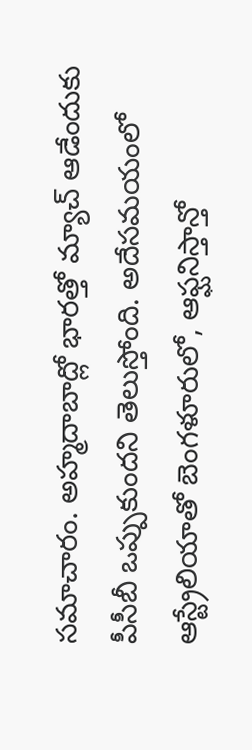సమాచారం. అహ్మదాబాద్లో భారత్తో మ్యాచ్ ఆడేందుకు పీసీబీ ఒప్పుకుందని తెలుస్తోంది. అదేసమయంలో ఆస్ట్రేలియాతో బెంగళూరులో, ఆఫ్ఘనిస్తాన్తో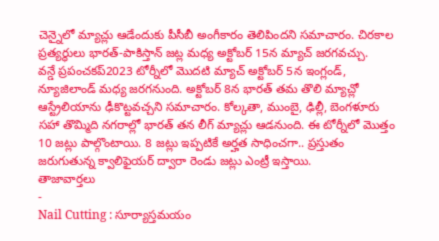చెన్నైలో మ్యాచ్లు ఆడేందుకు పీసీబీ అంగీకారం తెలిపిందని సమాచారం. చిరకాల ప్రత్యర్ధులు భారత్-పాకిస్తాన్ జట్ల మధ్య అక్టోబర్ 15న మ్యాచ్ జరగవచ్చు.
వన్డే ప్రపంచకప్2023 టోర్నీలో మొదటి మ్యాచ్ అక్టోబర్ 5న ఇంగ్లండ్, న్యూజిలాండ్ మధ్య జరగనుంది. అక్టోబర్ 8న భారత్ తమ తొలి మ్యాచ్లో ఆస్ట్రేలియాను ఢీకొట్టవచ్చని సమాచారం. కోల్కతా, ముంబై, ఢిల్లీ, బెంగళూరు సహా తొమ్మిది నగరాల్లో భారత్ తన లీగ్ మ్యాచ్లు ఆడనుంది. ఈ టోర్నీలో మొత్తం 10 జట్లు పాల్గొంటాయి. 8 జట్లు ఇప్పటికే అర్హత సాధించగా.. ప్రస్తుతం జరుగుతున్న క్వాలిఫైయర్ ద్వారా రెండు జట్లు ఎంట్రీ ఇస్తాయి.
తాజావార్తలు
-
Nail Cutting : సూర్యాస్తమయం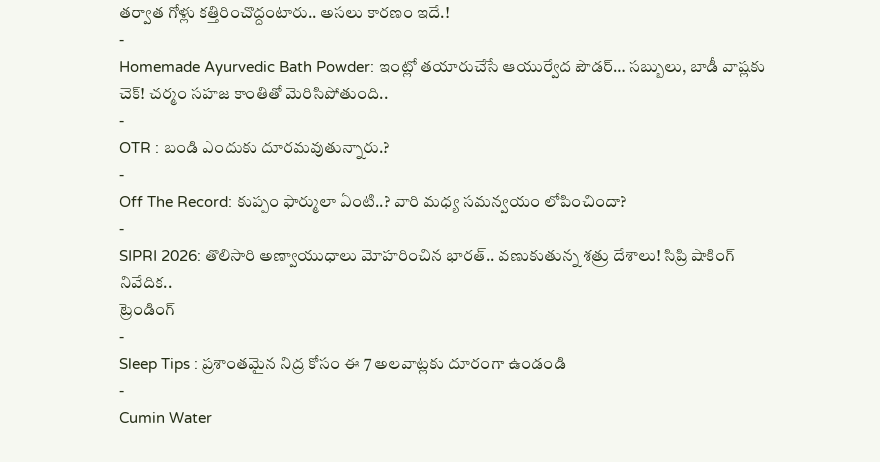తర్వాత గోళ్లు కత్తిరించొద్దంటారు.. అసలు కారణం ఇదే.!
-
Homemade Ayurvedic Bath Powder: ఇంట్లో తయారుచేసే ఆయుర్వేద పౌడర్… సబ్బులు, బాడీ వాష్లకు చెక్! చర్మం సహజ కాంతితో మెరిసిపోతుంది..
-
OTR : బండి ఎందుకు దూరమవుతున్నారు.?
-
Off The Record: కుప్పం ఫార్ములా ఏంటి..? వారి మధ్య సమన్వయం లోపించిందా?
-
SIPRI 2026: తొలిసారి అణ్వాయుధాలు మోహరించిన భారత్.. వణుకుతున్న శత్రు దేశాలు! సిప్రి షాకింగ్ నివేదిక..
ట్రెండింగ్
-
Sleep Tips : ప్రశాంతమైన నిద్ర కోసం ఈ 7 అలవాట్లకు దూరంగా ఉండండి
-
Cumin Water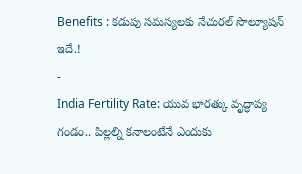Benefits : కడుపు సమస్యలకు నేచురల్ సొల్యూషన్ ఇదే.!
-
India Fertility Rate: యువ భారత్కు వృద్ధాప్య గండం.. పిల్లల్ని కనాలంటేనే ఎందుకు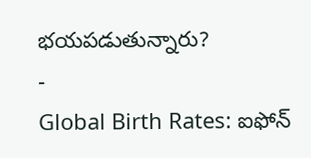భయపడుతున్నారు?
-
Global Birth Rates: ఐఫోన్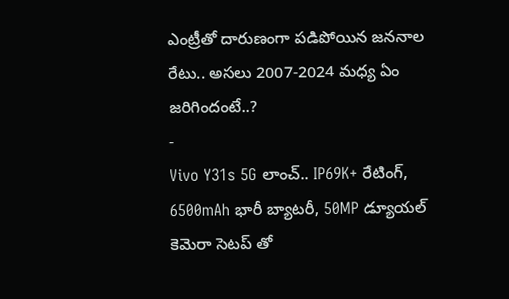ఎంట్రీతో దారుణంగా పడిపోయిన జననాల రేటు.. అసలు 2007-2024 మధ్య ఏం జరిగిందంటే..?
-
Vivo Y31s 5G లాంచ్.. IP69K+ రేటింగ్, 6500mAh భారీ బ్యాటరీ, 50MP డ్యూయల్ కెమెరా సెటప్ తో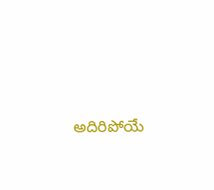అదిరిపోయే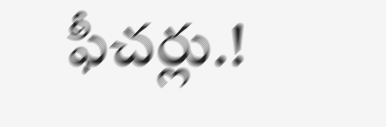ఫీచర్లు.!